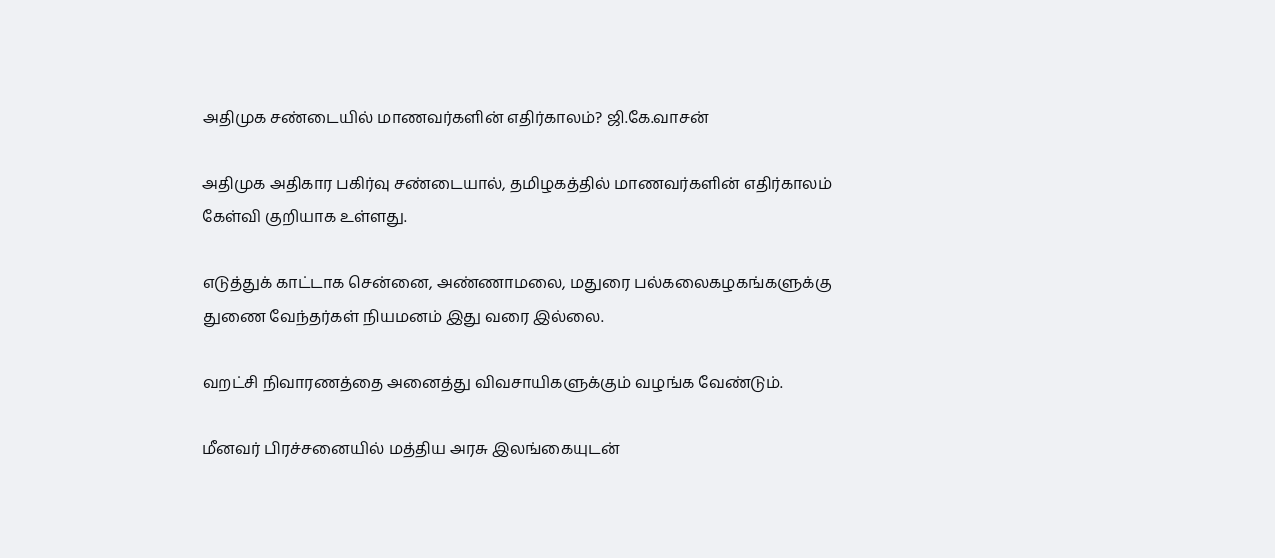அதிமுக சண்டையில் மாணவர்களின் எதிர்காலம்? ஜி.கே.வாசன்

அதிமுக அதிகார பகிர்வு சண்டையால், தமிழகத்தில் மாணவர்களின் எதிர்காலம் கேள்வி குறியாக உள்ளது.

எடுத்துக் காட்டாக சென்னை, அண்ணாமலை, மதுரை பல்கலைகழகங்களுக்கு துணை வேந்தர்கள் நியமனம் இது வரை இல்லை.

வறட்சி நிவாரணத்தை அனைத்து விவசாயிகளுக்கும் வழங்க வேண்டும்.

மீனவர் பிரச்சனையில் மத்திய அரசு இலங்கையுடன்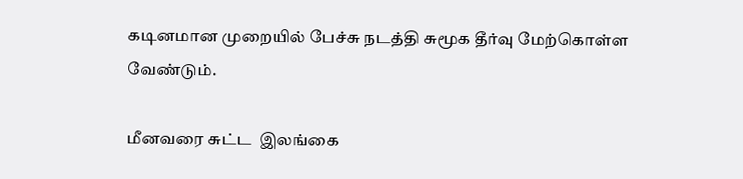கடினமான முறையில் பேச்சு நடத்தி சுமூக தீர்வு மேற்கொள்ள வேண்டும்.

மீனவரை சுட்ட  இலங்கை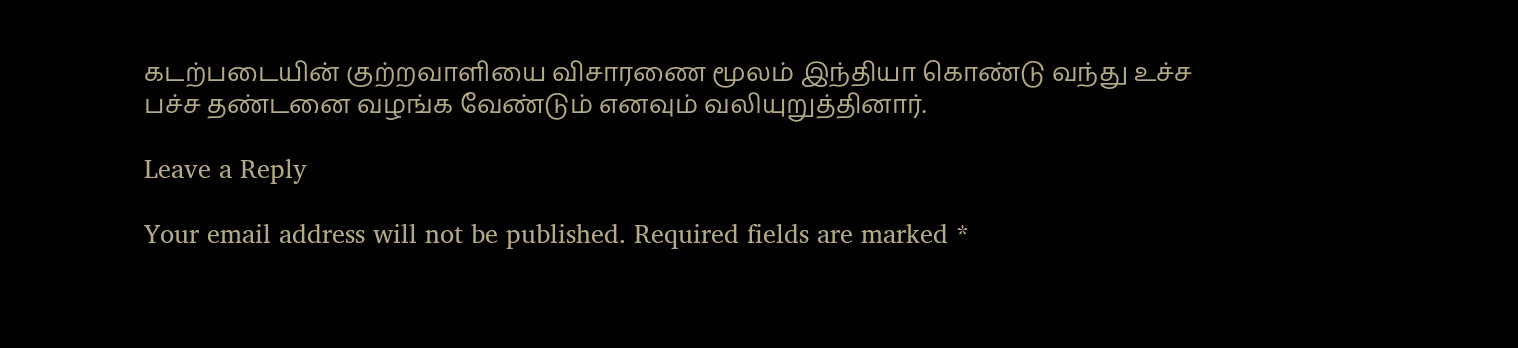கடற்படையின் குற்றவாளியை விசாரணை மூலம் இந்தியா கொண்டு வந்து உச்ச பச்ச தண்டனை வழங்க வேண்டும் எனவும் வலியுறுத்தினார்.

Leave a Reply

Your email address will not be published. Required fields are marked *